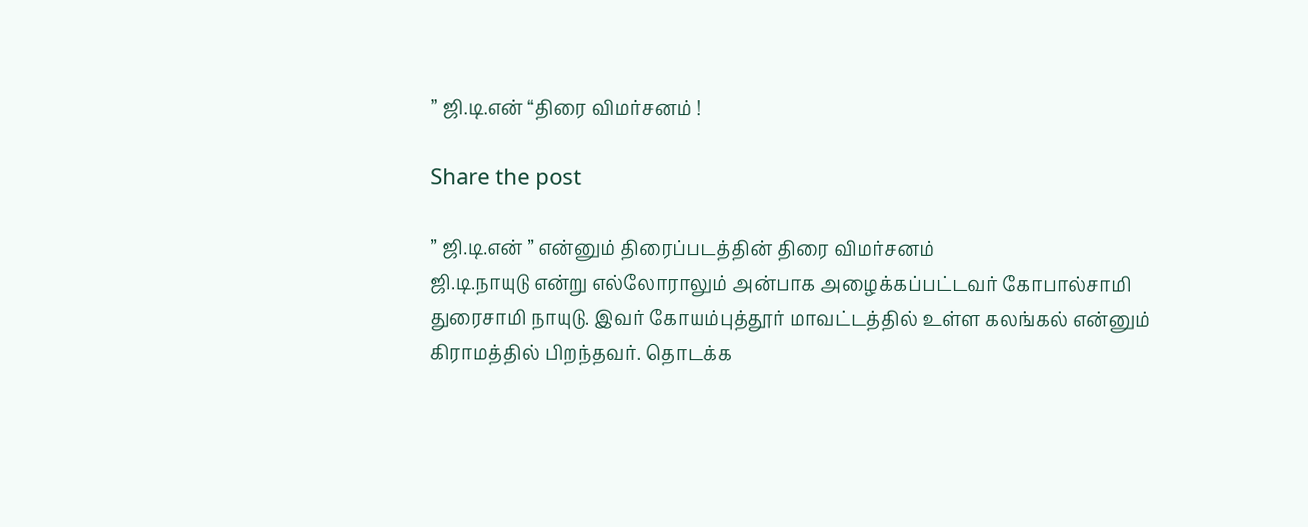” ஜி.டி.என் “திரை விமர்சனம் !

Share the post

” ஜி.டி.என் ” என்னும் திரைப்படத்தின் திரை விமர்சனம்
ஜி.டி.நாயுடு என்று எல்லோராலும் அன்பாக அழைக்கப்பட்டவர் கோபால்சாமி துரைசாமி நாயுடு. இவர் கோயம்புத்தூர் மாவட்டத்தில் உள்ள கலங்கல் என்னும் கிராமத்தில் பிறந்தவர். தொடக்க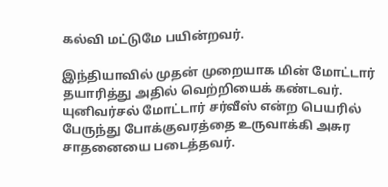கல்வி மட்டுமே பயின்றவர்.

இந்தியாவில் முதன் முறையாக மின் மோட்டார் தயாரித்து அதில் வெற்றியைக் கண்டவர்.
யுனிவர்சல் மோட்டார் சர்வீஸ் என்ற பெயரில் பேருந்து போக்குவரத்தை உருவாக்கி அசுர சாதனையை படைத்தவர்.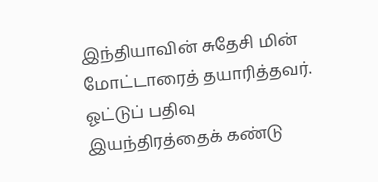இந்தியாவின் சுதேசி மின் மோட்டாரைத் தயாரித்தவர்.
ஓட்டுப் பதிவு இயந்திரத்தைக் கண்டு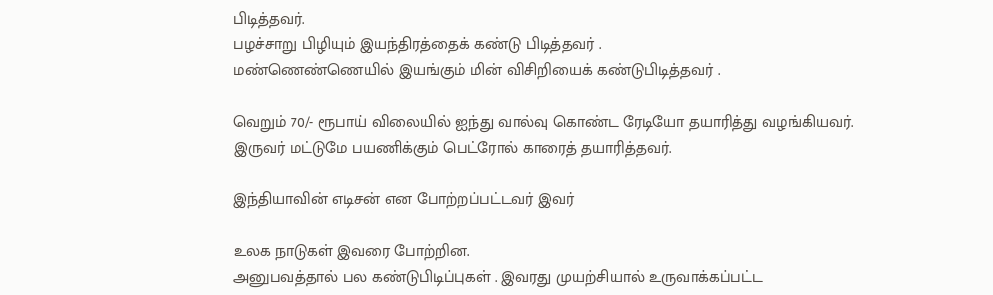பிடித்தவர்.
பழச்சாறு பிழியும் இயந்திரத்தைக் கண்டு பிடித்தவர் .
மண்ணெண்ணெயில் இயங்கும் மின் விசிறியைக் கண்டுபிடித்தவர் .

வெறும் 70/- ரூபாய் விலையில் ஐந்து வால்வு கொண்ட ரேடியோ தயாரித்து வழங்கியவர்.
இருவர் மட்டுமே பயணிக்கும் பெட்ரோல் காரைத் தயாரித்தவர்.

இந்தியாவின் எடிசன் என போற்றப்பட்டவர் இவர்

உலக நாடுகள் இவரை போற்றின.
அனுபவத்தால் பல கண்டுபிடிப்புகள் . இவரது முயற்சியால் உருவாக்கப்பட்ட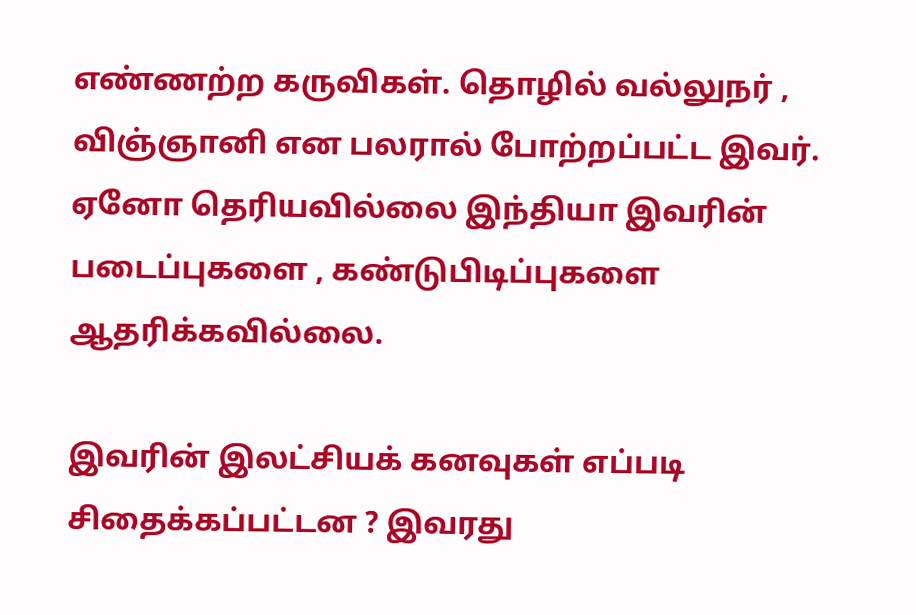எண்ணற்ற கருவிகள். தொழில் வல்லுநர் , விஞ்ஞானி என பலரால் போற்றப்பட்ட இவர். ஏனோ தெரியவில்லை இந்தியா இவரின் படைப்புகளை , கண்டுபிடிப்புகளை ஆதரிக்கவில்லை.

இவரின் இலட்சியக் கனவுகள் எப்படி சிதைக்கப்பட்டன ? இவரது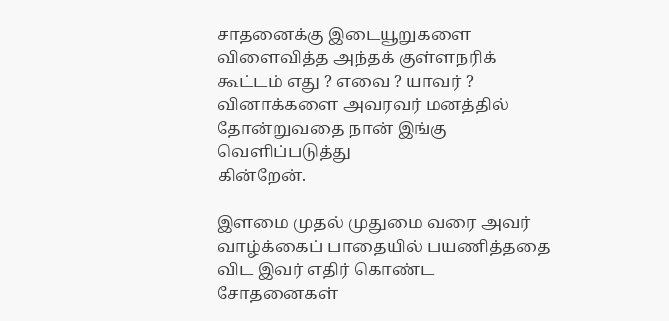சாதனைக்கு இடையூறுகளை விளைவித்த அந்தக் குள்ளநரிக் கூட்டம் எது ? எவை ? யாவர் ? வினாக்களை அவரவர் மனத்தில் தோன்றுவதை நான் இங்கு வெளிப்படுத்து
கின்றேன்.

இளமை முதல் முதுமை வரை அவர் வாழ்க்கைப் பாதையில் பயணித்ததை விட இவர் எதிர் கொண்ட சோதனைகள்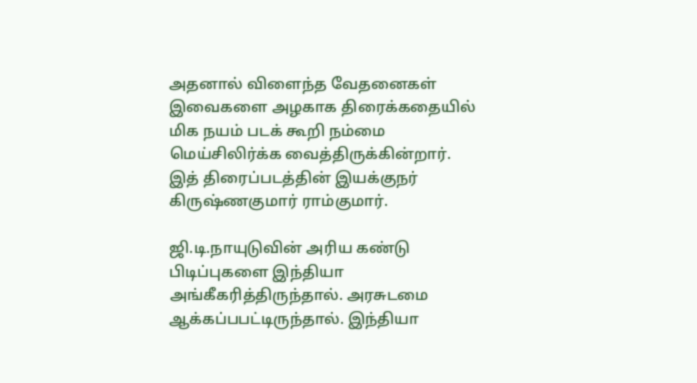அதனால் விளைந்த வேதனைகள் இவைகளை அழகாக திரைக்கதையில் மிக நயம் படக் கூறி நம்மை மெய்சிலிர்க்க வைத்திருக்கின்றார். இத் திரைப்படத்தின் இயக்குநர் கிருஷ்ணகுமார் ராம்குமார்.

ஜி.டி.நாயுடுவின் அரிய கண்டு பிடிப்புகளை இந்தியா அங்கீகரித்திருந்தால். அரசுடமை ஆக்கப்பபட்டிருந்தால். இந்தியா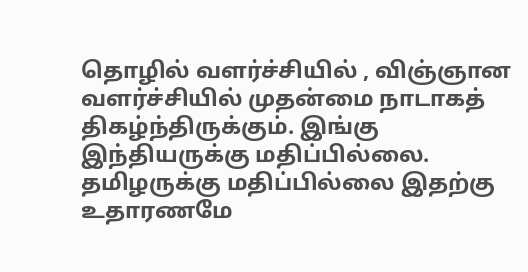தொழில் வளர்ச்சியில் , விஞ்ஞான வளர்ச்சியில் முதன்மை நாடாகத் திகழ்ந்திருக்கும். இங்கு இந்தியருக்கு மதிப்பில்லை. தமிழருக்கு மதிப்பில்லை இதற்கு உதாரணமே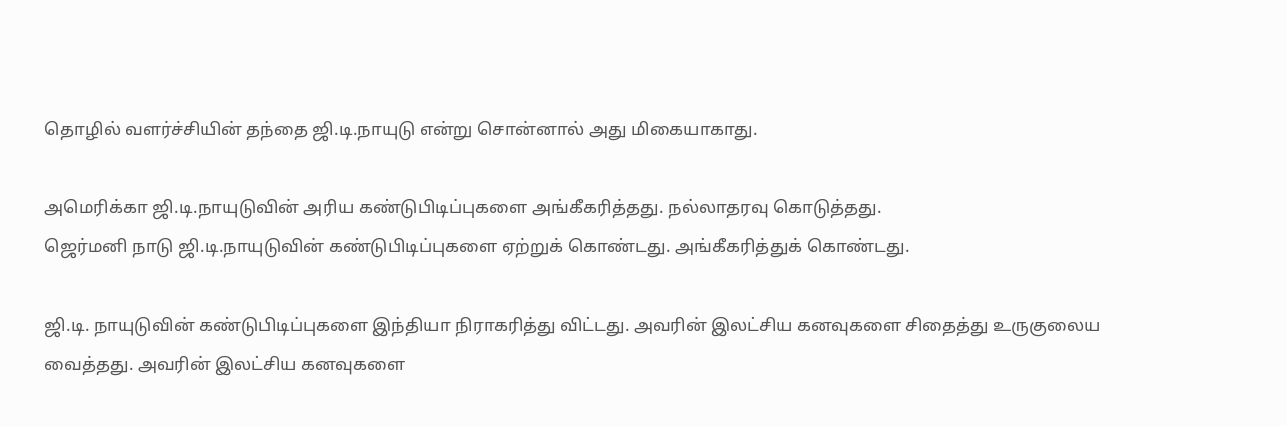தொழில் வளர்ச்சியின் தந்தை ஜி.டி.நாயுடு என்று சொன்னால் அது மிகையாகாது.

அமெரிக்கா ஜி.டி.நாயுடுவின் அரிய கண்டுபிடிப்புகளை அங்கீகரித்தது. நல்லாதரவு கொடுத்தது.
ஜெர்மனி நாடு ஜி.டி.நாயுடுவின் கண்டுபிடிப்புகளை ஏற்றுக் கொண்டது. அங்கீகரித்துக் கொண்டது.

ஜி.டி. நாயுடுவின் கண்டுபிடிப்புகளை இந்தியா நிராகரித்து விட்டது. அவரின் இலட்சிய கனவுகளை சிதைத்து உருகுலைய வைத்தது. அவரின் இலட்சிய கனவுகளை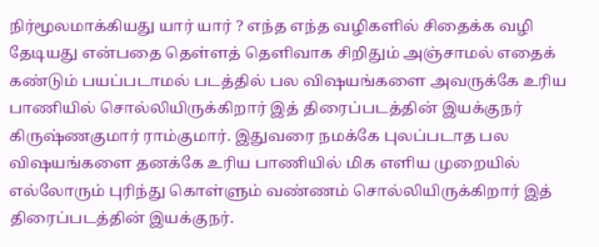நிர்மூலமாக்கியது யார் யார் ? எந்த எந்த வழிகளில் சிதைக்க வழி தேடியது என்பதை தெள்ளத் தெளிவாக சிறிதும் அஞ்சாமல் எதைக் கண்டும் பயப்படாமல் படத்தில் பல விஷயங்களை அவருக்கே உரிய பாணியில் சொல்லியிருக்கிறார் இத் திரைப்படத்தின் இயக்குநர் கிருஷ்ணகுமார் ராம்குமார். இதுவரை நமக்கே புலப்படாத பல விஷயங்களை தனக்கே உரிய பாணியில் மிக எளிய முறையில் எல்லோரும் புரிந்து கொள்ளும் வண்ணம் சொல்லியிருக்கிறார் இத் திரைப்படத்தின் இயக்குநர்.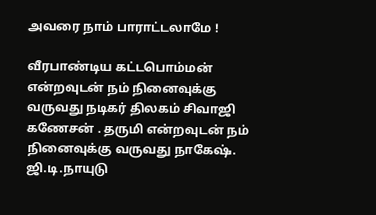அவரை நாம் பாராட்டலாமே !

வீரபாண்டிய கட்டபொம்மன் என்றவுடன் நம் நினைவுக்கு வருவது நடிகர் திலகம் சிவாஜி கணேசன் . தருமி என்றவுடன் நம் நினைவுக்கு வருவது நாகேஷ். ஜி.டி.நாயுடு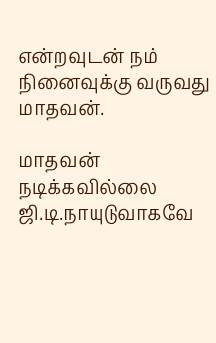என்றவுடன் நம் நினைவுக்கு வருவது மாதவன்.

மாதவன் நடிக்கவில்லை ஜி.டி.நாயுடுவாகவே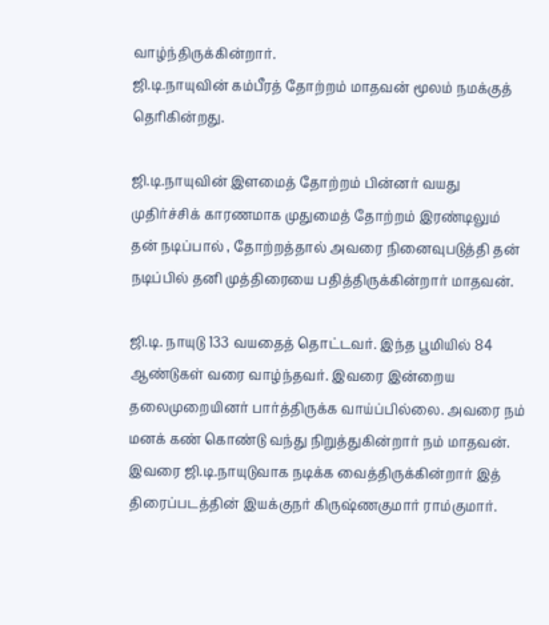வாழ்ந்திருக்கின்றார்.
ஜி.டி.நாயுவின் கம்பீரத் தோற்றம் மாதவன் மூலம் நமக்குத் தெரிகின்றது.

ஜி.டி.நாயுவின் இளமைத் தோற்றம் பின்னர் வயது முதிர்ச்சிக் காரணமாக முதுமைத் தோற்றம் இரண்டிலும் தன் நடிப்பால் , தோற்றத்தால் அவரை நினைவுபடுத்தி தன் நடிப்பில் தனி முத்திரையை பதித்திருக்கின்றார் மாதவன்.

ஜி.டி. நாயுடு 133 வயதைத் தொட்டவர். இந்த பூமியில் 84 ஆண்டுகள் வரை வாழ்ந்தவர். இவரை இன்றைய தலைமுறையினர் பார்த்திருக்க வாய்ப்பில்லை. அவரை நம் மனக் கண் கொண்டு வந்து நிறுத்துகின்றார் நம் மாதவன். இவரை ஜி.டி.நாயுடுவாக நடிக்க வைத்திருக்கின்றார் இத் திரைப்படத்தின் இயக்குநர் கிருஷ்ணகுமார் ராம்குமார்.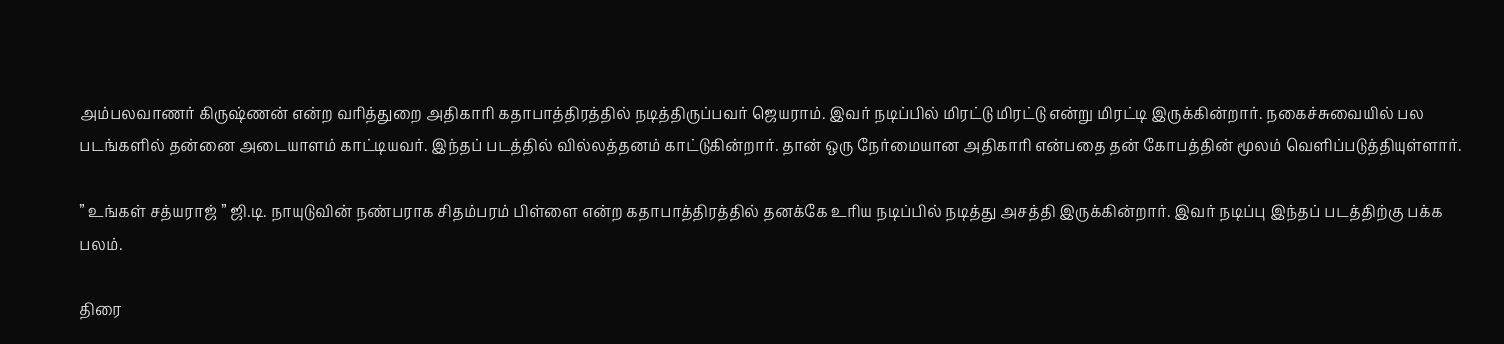அம்பலவாணர் கிருஷ்ணன் என்ற வரித்துறை அதிகாரி கதாபாத்திரத்தில் நடித்திருப்பவர் ஜெயராம். இவர் நடிப்பில் மிரட்டு மிரட்டு என்று மிரட்டி இருக்கின்றார். நகைச்சுவையில் பல படங்களில் தன்னை அடையாளம் காட்டியவர். இந்தப் படத்தில் வில்லத்தனம் காட்டுகின்றார். தான் ஒரு நேர்மையான அதிகாரி என்பதை தன் கோபத்தின் மூலம் வெளிப்படுத்தியுள்ளார்.

” உங்கள் சத்யராஜ் ” ஜி.டி. நாயுடுவின் நண்பராக சிதம்பரம் பிள்ளை என்ற கதாபாத்திரத்தில் தனக்கே உரிய நடிப்பில் நடித்து அசத்தி இருக்கின்றார். இவர் நடிப்பு இந்தப் படத்திற்கு பக்க பலம்.

திரை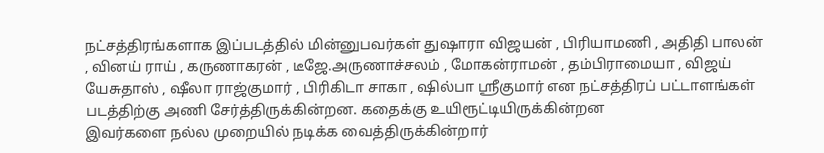நட்சத்திரங்களாக இப்படத்தில் மின்னுபவர்கள் துஷாரா விஜயன் , பிரியாமணி , அதிதி பாலன் , வினய் ராய் , கருணாகரன் , டீஜே.அருணாச்சலம் , மோகன்ராமன் , தம்பிராமையா , விஜய் யேசுதாஸ் , ஷீலா ராஜ்குமார் , பிரிகிடா சாகா , ஷில்பா ஸ்ரீகுமார் என நட்சத்திரப் பட்டாளங்கள் படத்திற்கு அணி சேர்த்திருக்கின்றன. கதைக்கு உயிரூட்டியிருக்கின்றன
இவர்களை நல்ல முறையில் நடிக்க வைத்திருக்கின்றார்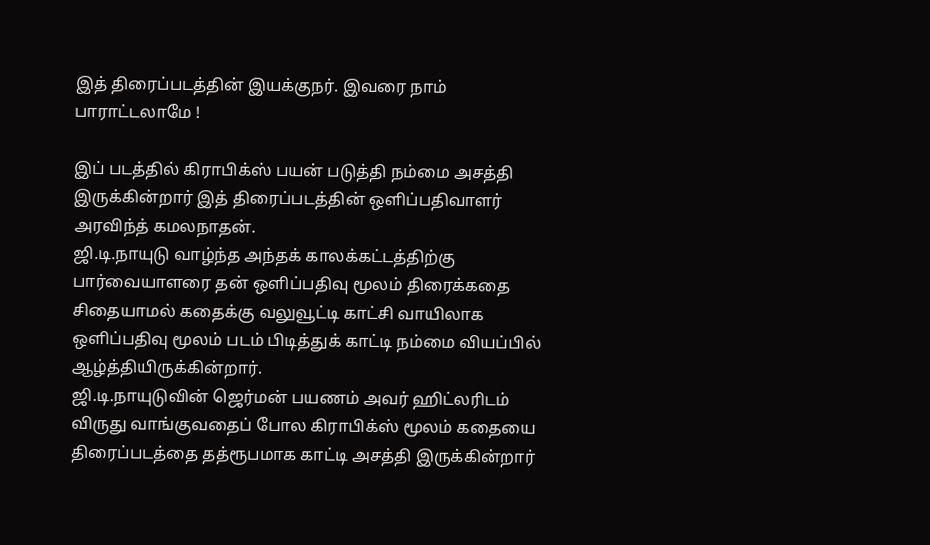இத் திரைப்படத்தின் இயக்குநர். இவரை நாம் பாராட்டலாமே !

இப் படத்தில் கிராபிக்ஸ் பயன் படுத்தி நம்மை அசத்தி இருக்கின்றார் இத் திரைப்படத்தின் ஒளிப்பதிவாளர் அரவிந்த் கமலநாதன்.
ஜி.டி.நாயுடு வாழ்ந்த அந்தக் காலக்கட்டத்திற்கு பார்வையாளரை தன் ஒளிப்பதிவு மூலம் திரைக்கதை சிதையாமல் கதைக்கு வலுவூட்டி காட்சி வாயிலாக ஒளிப்பதிவு மூலம் படம் பிடித்துக் காட்டி நம்மை வியப்பில் ஆழ்த்தியிருக்கின்றார்.
ஜி.டி.நாயுடுவின் ஜெர்மன் பயணம் அவர் ஹிட்லரிடம் விருது வாங்குவதைப் போல கிராபிக்ஸ் மூலம் கதையை திரைப்படத்தை தத்ரூபமாக காட்டி அசத்தி இருக்கின்றார்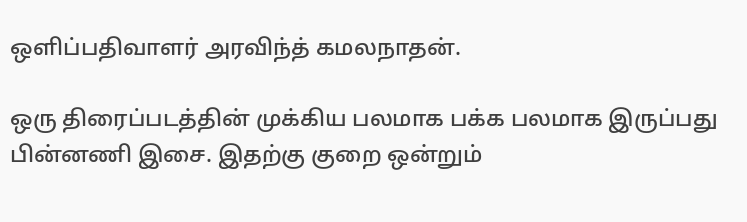ஒளிப்பதிவாளர் அரவிந்த் கமலநாதன்.

ஒரு திரைப்படத்தின் முக்கிய பலமாக பக்க பலமாக இருப்பது பின்னணி இசை. இதற்கு குறை ஒன்றும்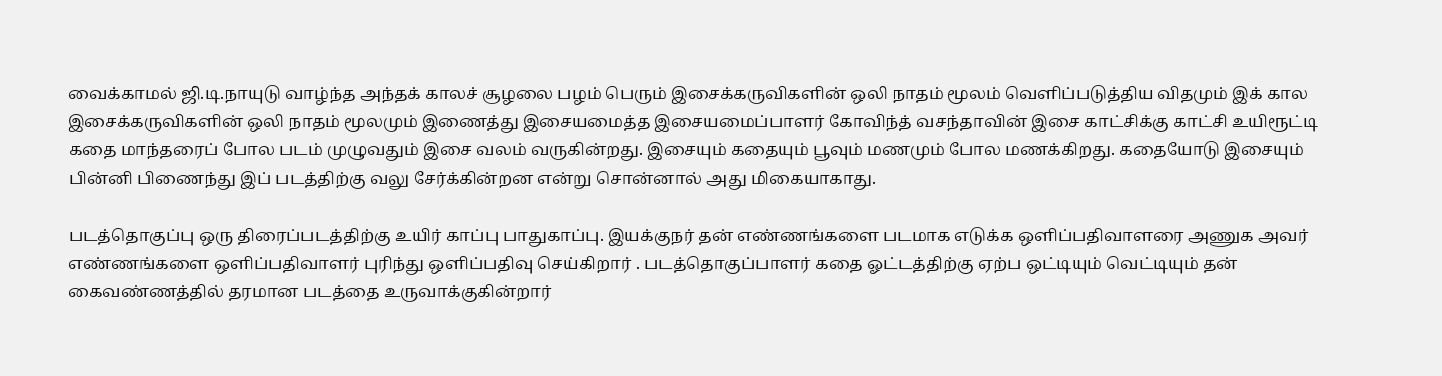வைக்காமல் ஜி.டி.நாயுடு வாழ்ந்த அந்தக் காலச் சூழலை பழம் பெரும் இசைக்கருவிகளின் ஒலி நாதம் மூலம் வெளிப்படுத்திய விதமும் இக் கால இசைக்கருவிகளின் ஒலி நாதம் மூலமும் இணைத்து இசையமைத்த இசையமைப்பாளர் கோவிந்த் வசந்தாவின் இசை காட்சிக்கு காட்சி உயிரூட்டி கதை மாந்தரைப் போல படம் முழுவதும் இசை வலம் வருகின்றது. இசையும் கதையும் பூவும் மணமும் போல மணக்கிறது. கதையோடு இசையும் பின்னி பிணைந்து இப் படத்திற்கு வலு சேர்க்கின்றன என்று சொன்னால் அது மிகையாகாது.

படத்தொகுப்பு ஒரு திரைப்படத்திற்கு உயிர் காப்பு பாதுகாப்பு. இயக்குநர் தன் எண்ணங்களை படமாக எடுக்க ஒளிப்பதிவாளரை அணுக அவர் எண்ணங்களை ஒளிப்பதிவாளர் புரிந்து ஒளிப்பதிவு செய்கிறார் . படத்தொகுப்பாளர் கதை ஓட்டத்திற்கு ஏற்ப ஒட்டியும் வெட்டியும் தன் கைவண்ணத்தில் தரமான படத்தை உருவாக்குகின்றார்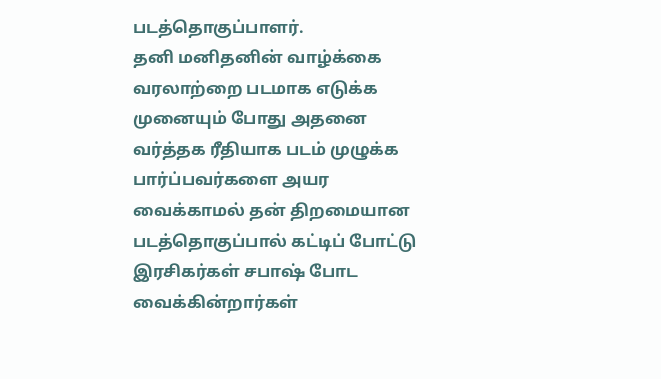படத்தொகுப்பாளர்.
தனி மனிதனின் வாழ்க்கை வரலாற்றை படமாக எடுக்க முனையும் போது அதனை வர்த்தக ரீதியாக படம் முழுக்க பார்ப்பவர்களை அயர வைக்காமல் தன் திறமையான படத்தொகுப்பால் கட்டிப் போட்டு இரசிகர்கள் சபாஷ் போட வைக்கின்றார்கள்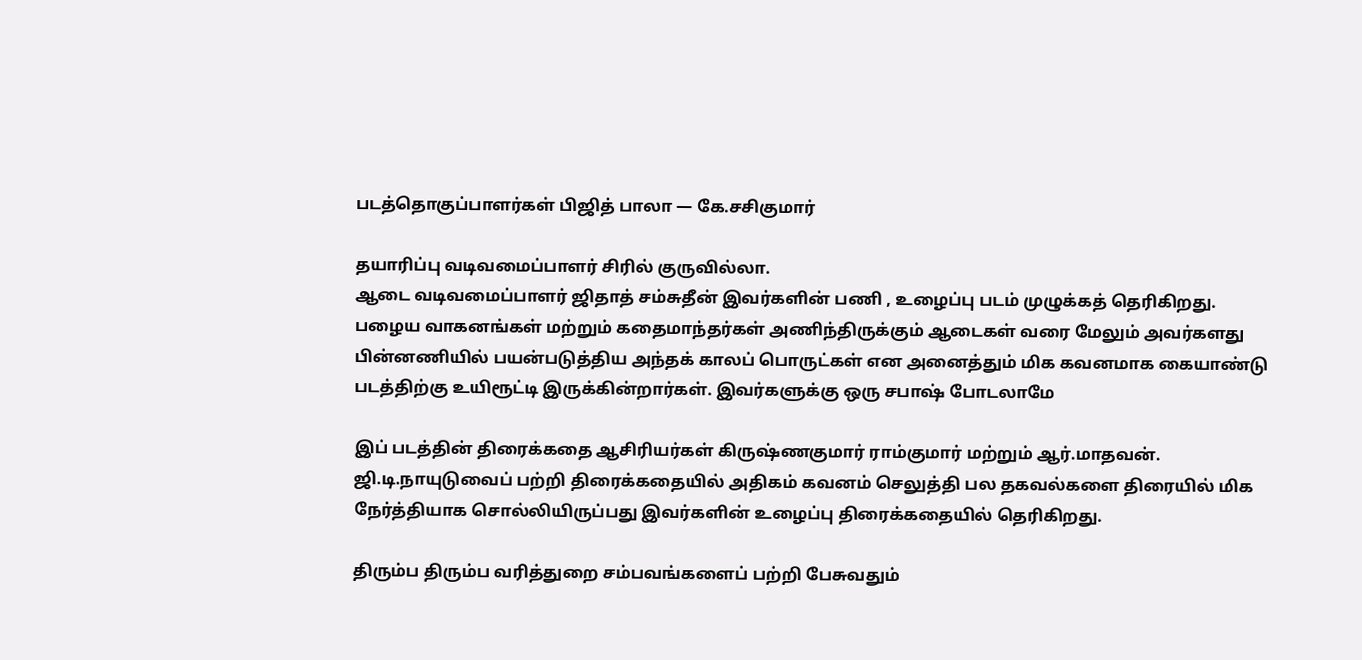படத்தொகுப்பாளர்கள் பிஜித் பாலா — கே.சசிகுமார்

தயாரிப்பு வடிவமைப்பாளர் சிரில் குருவில்லா.
ஆடை வடிவமைப்பாளர் ஜிதாத் சம்சுதீன் இவர்களின் பணி , உழைப்பு படம் முழுக்கத் தெரிகிறது.
பழைய வாகனங்கள் மற்றும் கதைமாந்தர்கள் அணிந்திருக்கும் ஆடைகள் வரை மேலும் அவர்களது பின்னணியில் பயன்படுத்திய அந்தக் காலப் பொருட்கள் என அனைத்தும் மிக கவனமாக கையாண்டு படத்திற்கு உயிரூட்டி இருக்கின்றார்கள். இவர்களுக்கு ஒரு சபாஷ் போடலாமே

இப் படத்தின் திரைக்கதை ஆசிரியர்கள் கிருஷ்ணகுமார் ராம்குமார் மற்றும் ஆர்.மாதவன்.
ஜி.டி.நாயுடுவைப் பற்றி திரைக்கதையில் அதிகம் கவனம் செலுத்தி பல தகவல்களை திரையில் மிக நேர்த்தியாக சொல்லியிருப்பது இவர்களின் உழைப்பு திரைக்கதையில் தெரிகிறது.

திரும்ப திரும்ப வரித்துறை சம்பவங்களைப் பற்றி பேசுவதும்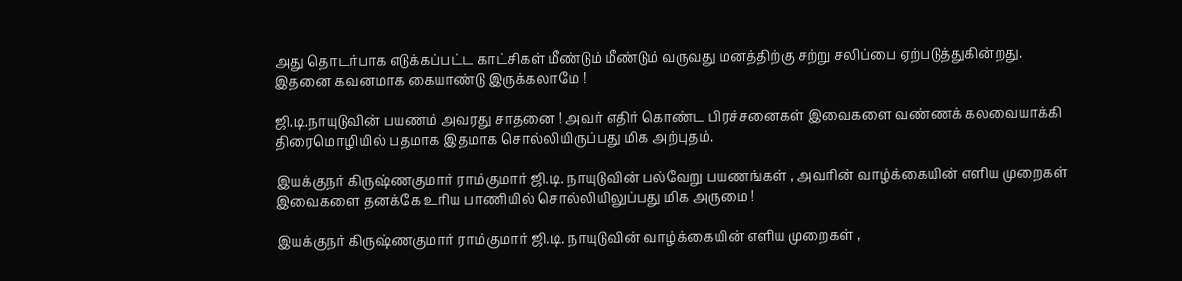அது தொடர்பாக எடுக்கப்பட்ட காட்சிகள் மீண்டும் மீண்டும் வருவது மனத்திற்கு சற்று சலிப்பை ஏற்படுத்துகின்றது. இதனை கவனமாக கையாண்டு இருக்கலாமே !

ஜி.டி.நாயுடுவின் பயணம் அவரது சாதனை ! அவர் எதிர் கொண்ட பிரச்சனைகள் இவைகளை வண்ணக் கலவையாக்கி திரைமொழியில் பதமாக இதமாக சொல்லியிருப்பது மிக அற்புதம்.

இயக்குநர் கிருஷ்ணகுமார் ராம்குமார் ஜி.டி. நாயுடுவின் பல்வேறு பயணங்கள் , அவரின் வாழ்க்கையின் எளிய முறைகள் இவைகளை தனக்கே உரிய பாணியில் சொல்லியிலுப்பது மிக அருமை !

இயக்குநர் கிருஷ்ணகுமார் ராம்குமார் ஜி.டி. நாயுடுவின் வாழ்க்கையின் எளிய முறைகள் ,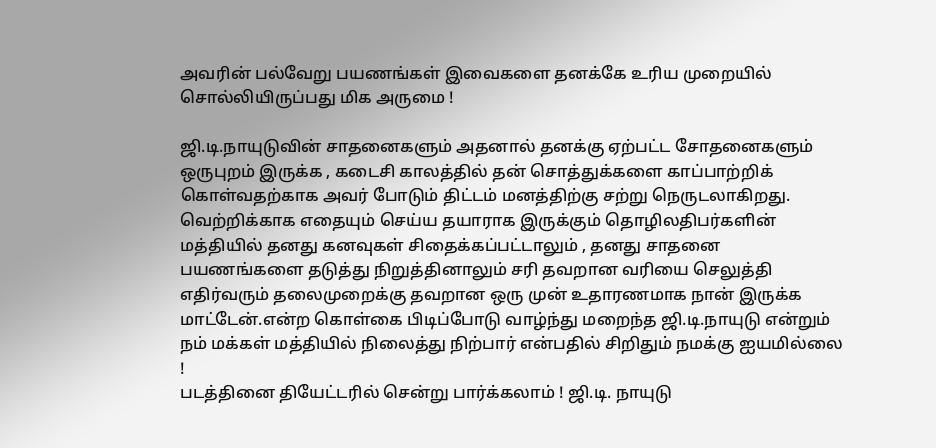அவரின் பல்வேறு பயணங்கள் இவைகளை தனக்கே உரிய முறையில் சொல்லியிருப்பது மிக அருமை !

ஜி.டி.நாயுடுவின் சாதனைகளும் அதனால் தனக்கு ஏற்பட்ட சோதனைகளும் ஒருபுறம் இருக்க , கடைசி காலத்தில் தன் சொத்துக்களை காப்பாற்றிக் கொள்வதற்காக அவர் போடும் திட்டம் மனத்திற்கு சற்று நெருடலாகிறது. வெற்றிக்காக எதையும் செய்ய தயாராக இருக்கும் தொழிலதிபர்களின் மத்தியில் தனது கனவுகள் சிதைக்கப்பட்டாலும் , தனது சாதனை பயணங்களை தடுத்து நிறுத்தினாலும் சரி தவறான வரியை செலுத்தி எதிர்வரும் தலைமுறைக்கு தவறான ஒரு முன் உதாரணமாக நான் இருக்க மாட்டேன்.என்ற கொள்கை பிடிப்போடு வாழ்ந்து மறைந்த ஜி.டி.நாயுடு என்றும் நம் மக்கள் மத்தியில் நிலைத்து நிற்பார் என்பதில் சிறிதும் நமக்கு ஐயமில்லை !
படத்தினை தியேட்டரில் சென்று பார்க்கலாம் ! ஜி.டி. நாயுடு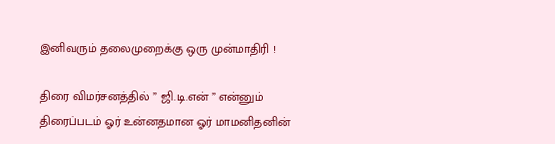இனிவரும் தலைமுறைக்கு ஒரு முன்மாதிரி !

திரை விமர்சனத்தில் ” ஜி.டி.என் ” என்னும் திரைப்படம் ஓர் உன்னதமான ஓர் மாமனிதனின்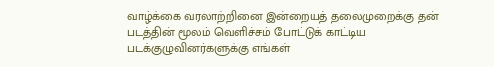வாழ்க்கை வரலாற்றினை இன்றையத் தலைமுறைக்கு தன் படத்தின் மூலம் வெளிச்சம் போட்டுக் காட்டிய படக்குழுவினர்களுக்கு எங்கள்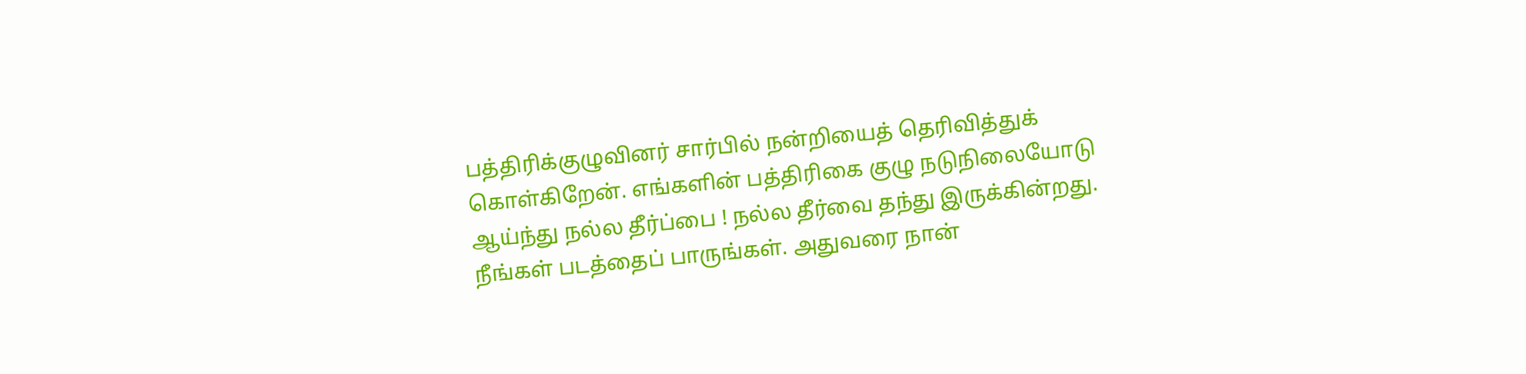பத்திரிக்குழுவினர் சார்பில் நன்றியைத் தெரிவித்துக் கொள்கிறேன். எங்களின் பத்திரிகை குழு நடுநிலையோடு ஆய்ந்து நல்ல தீர்ப்பை ! நல்ல தீர்வை தந்து இருக்கின்றது. நீங்கள் படத்தைப் பாருங்கள். அதுவரை நான்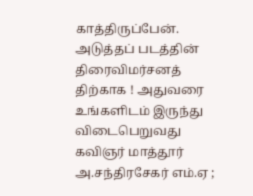காத்திருப்பேன். அடுத்தப் படத்தின் திரைவிமர்சனத்
திற்காக ! அதுவரை உங்களிடம் இருந்து விடைபெறுவது கவிஞர் மாத்தூர் அ.சந்திரசேகர் எம்.ஏ ;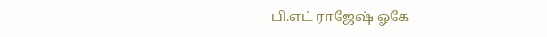பி.எட் ராஜேஷ் ஓகே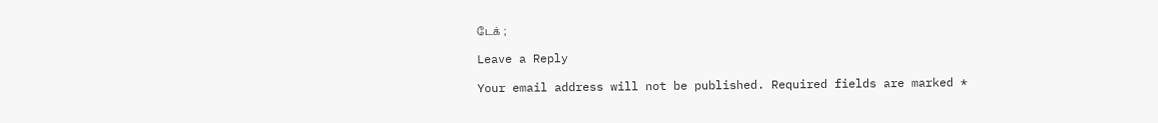டேக் ;

Leave a Reply

Your email address will not be published. Required fields are marked *